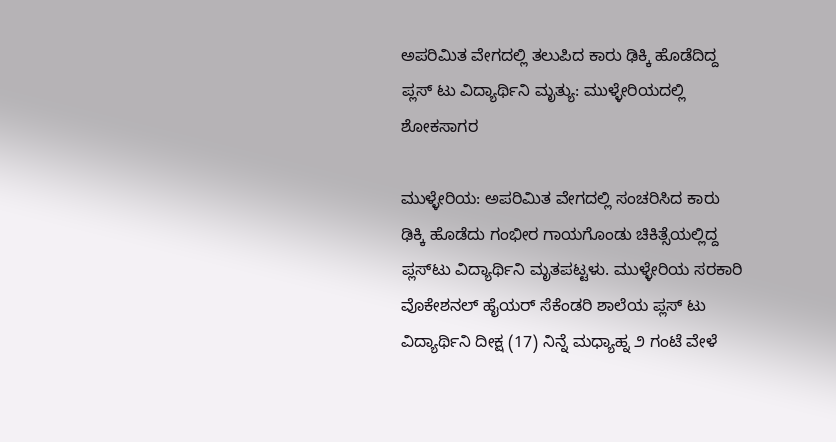ಅಪರಿಮಿತ ವೇಗದಲ್ಲಿ ತಲುಪಿದ ಕಾರು ಢಿಕ್ಕಿ ಹೊಡೆದಿದ್ದ ಪ್ಲಸ್ ಟು ವಿದ್ಯಾರ್ಥಿನಿ ಮೃತ್ಯು: ಮುಳ್ಳೇರಿಯದಲ್ಲಿ ಶೋಕಸಾಗರ

ಮುಳ್ಳೇರಿಯ: ಅಪರಿಮಿತ ವೇಗದಲ್ಲಿ ಸಂಚರಿಸಿದ ಕಾರು ಢಿಕ್ಕಿ ಹೊಡೆದು ಗಂಭೀರ ಗಾಯಗೊಂಡು ಚಿಕಿತ್ಸೆಯಲ್ಲಿದ್ದ ಪ್ಲಸ್‌ಟು ವಿದ್ಯಾರ್ಥಿನಿ ಮೃತಪಟ್ಟಳು. ಮುಳ್ಳೇರಿಯ ಸರಕಾರಿ ವೊಕೇಶನಲ್ ಹೈಯರ್ ಸೆಕೆಂಡರಿ ಶಾಲೆಯ ಪ್ಲಸ್ ಟು ವಿದ್ಯಾರ್ಥಿನಿ ದೀಕ್ಷ (17) ನಿನ್ನೆ ಮಧ್ಯಾಹ್ನ ೨ ಗಂಟೆ ವೇಳೆ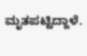ಮೃತಪಟ್ಟಿದ್ದಾಳೆ.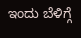ಇಂದು ಬೆಳಿಗ್ಗೆ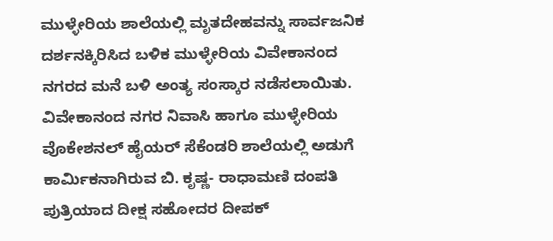ಮುಳ್ಳೇರಿಯ ಶಾಲೆಯಲ್ಲಿ ಮೃತದೇಹವನ್ನು ಸಾರ್ವಜನಿಕ ದರ್ಶನಕ್ಕಿರಿಸಿದ ಬಳಿಕ ಮುಳ್ಳೇರಿಯ ವಿವೇಕಾನಂದ ನಗರದ ಮನೆ ಬಳಿ ಅಂತ್ಯ ಸಂಸ್ಕಾರ ನಡೆಸಲಾಯಿತು. ವಿವೇಕಾನಂದ ನಗರ ನಿವಾಸಿ ಹಾಗೂ ಮುಳ್ಳೇರಿಯ ವೊಕೇಶನಲ್ ಹೈಯರ್ ಸೆಕೆಂಡರಿ ಶಾಲೆಯಲ್ಲಿ ಅಡುಗೆ ಕಾರ್ಮಿಕನಾಗಿರುವ ಬಿ. ಕೃಷ್ಣ- ರಾಧಾಮಣಿ ದಂಪತಿ ಪುತ್ರಿಯಾದ ದೀಕ್ಷ ಸಹೋದರ ದೀಪಕ್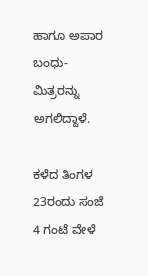ಹಾಗೂ ಅಪಾರ ಬಂಧು-ಮಿತ್ರರನ್ನು ಅಗಲಿದ್ದಾಳೆ.

ಕಳೆದ ತಿಂಗಳ 23ರಂದು ಸಂಜೆ 4 ಗಂಟೆ ವೇಳೆ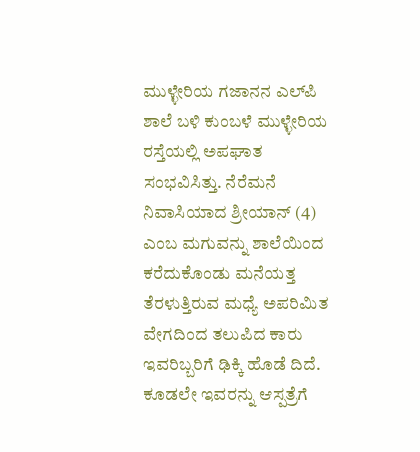ಮುಳ್ಳೇರಿಯ ಗಜಾನನ ಎಲ್‌ಪಿ ಶಾಲೆ ಬಳಿ ಕುಂಬಳೆ ಮುಳ್ಳೇರಿಯ ರಸ್ತೆಯಲ್ಲಿ ಅಪಘಾತ ಸಂಭವಿಸಿತ್ತು. ನೆರೆಮನೆ ನಿವಾಸಿಯಾದ ಶ್ರೀಯಾನ್ (4) ಎಂಬ ಮಗುವನ್ನು ಶಾಲೆಯಿಂದ ಕರೆದುಕೊಂಡು ಮನೆಯತ್ತ ತೆರಳುತ್ತಿರುವ ಮಧ್ಯೆ ಅಪರಿಮಿತ ವೇಗದಿಂದ ತಲುಪಿದ ಕಾರು ಇವರಿಬ್ಬರಿಗೆ ಢಿಕ್ಕಿ ಹೊಡೆ ದಿದೆ.  ಕೂಡಲೇ ಇವರನ್ನು ಆಸ್ಪತ್ರೆಗೆ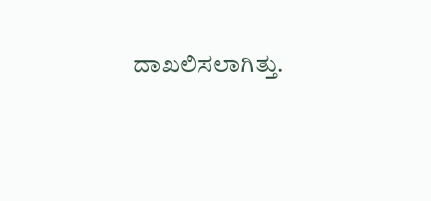ದಾಖಲಿಸಲಾಗಿತ್ತು.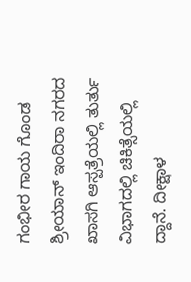ಗಂಭೀರ ಗಾಯ ಗೊಂಡ ಶ್ರೀಯಾನ್ ಇಂದಿರಾ ನಗರದ ಖಾಸಗಿ ಆಸ್ಪತ್ರೆಯಲ್ಲಿ ತುರ್ತು ವಿಭಾಗದಲ್ಲಿ ಚಿಕಿತ್ಸೆಯಲ್ಲಿ ದ್ದಾನೆ. ದೀಕ್ಷಾಳ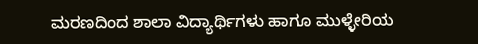ಮರಣದಿಂದ ಶಾಲಾ ವಿದ್ಯಾರ್ಥಿಗಳು ಹಾಗೂ ಮುಳ್ಳೇರಿಯ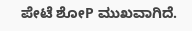ಪೇಟೆ ಶೋP ಮುಖವಾಗಿದೆ.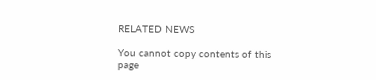RELATED NEWS

You cannot copy contents of this page